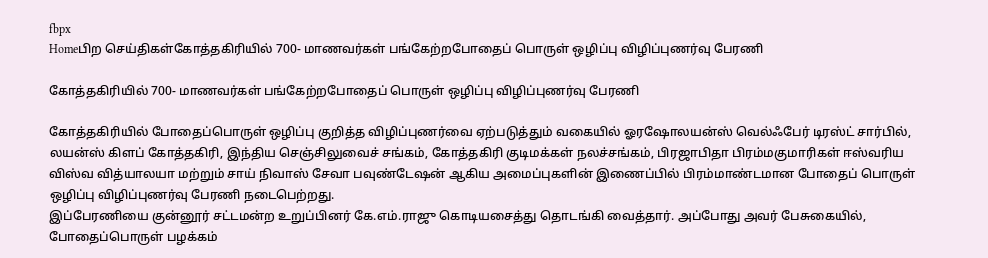fbpx
Homeபிற செய்திகள்கோத்தகிரியில் 700- மாணவர்கள் பங்கேற்றபோதைப் பொருள் ஒழிப்பு விழிப்புணர்வு பேரணி

கோத்தகிரியில் 700- மாணவர்கள் பங்கேற்றபோதைப் பொருள் ஒழிப்பு விழிப்புணர்வு பேரணி

கோத்தகிரியில் போதைப்பொருள் ஒழிப்பு குறித்த விழிப்புணர்வை ஏற்படுத்தும் வகையில் ஓரஷோலயன்ஸ் வெல்ஃபேர் டிரஸ்ட் சார்பில், லயன்ஸ் கிளப் கோத்தகிரி, இந்திய செஞ்சிலுவைச் சங்கம், கோத்தகிரி குடிமக்கள் நலச்சங்கம், பிரஜாபிதா பிரம்மகுமாரிகள் ஈஸ்வரிய விஸ்வ வித்யாலயா மற்றும் சாய் நிவாஸ் சேவா பவுண்டேஷன் ஆகிய அமைப்புகளின் இணைப்பில் பிரம்மாண்டமான போதைப் பொருள் ஒழிப்பு விழிப்புணர்வு பேரணி நடைபெற்றது.
இப்பேரணியை குன்னூர் சட்டமன்ற உறுப்பினர் கே.எம்.ராஜு கொடியசைத்து தொடங்கி வைத்தார். அப்போது அவர் பேசுகையில், போதைப்பொருள் பழக்கம்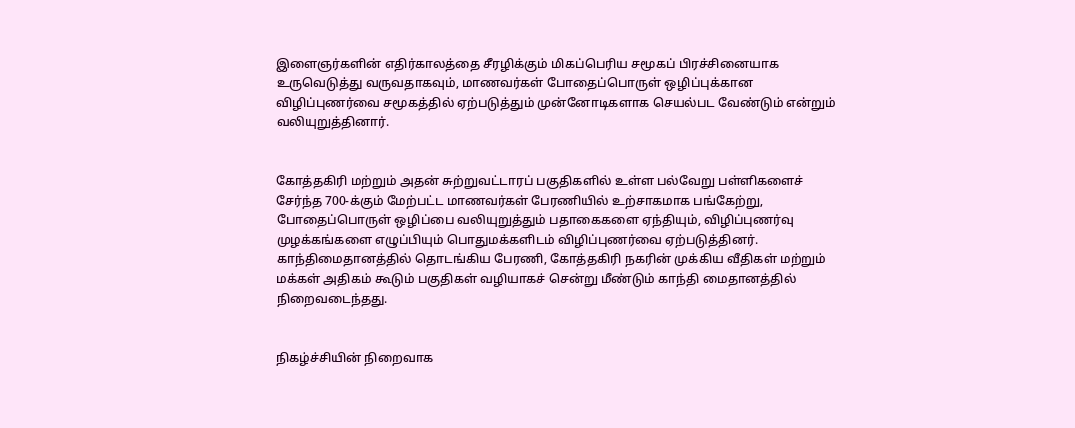இளைஞர்களின் எதிர்காலத்தை சீரழிக்கும் மிகப்பெரிய சமூகப் பிரச்சினையாக உருவெடுத்து வருவதாகவும், மாணவர்கள் போதைப்பொருள் ஒழிப்புக்கான விழிப்புணர்வை சமூகத்தில் ஏற்படுத்தும் முன்னோடிகளாக செயல்பட வேண்டும் என்றும் வலியுறுத்தினார்.


கோத்தகிரி மற்றும் அதன் சுற்றுவட்டாரப் பகுதிகளில் உள்ள பல்வேறு பள்ளிகளைச் சேர்ந்த 700-க்கும் மேற்பட்ட மாணவர்கள் பேரணியில் உற்சாகமாக பங்கேற்று, போதைப்பொருள் ஒழிப்பை வலியுறுத்தும் பதாகைகளை ஏந்தியும், விழிப்புணர்வு முழக்கங்களை எழுப்பியும் பொதுமக்களிடம் விழிப்புணர்வை ஏற்படுத்தினர்.
காந்திமைதானத்தில் தொடங்கிய பேரணி, கோத்தகிரி நகரின் முக்கிய வீதிகள் மற்றும் மக்கள் அதிகம் கூடும் பகுதிகள் வழியாகச் சென்று மீண்டும் காந்தி மைதானத்தில் நிறைவடைந்தது.


நிகழ்ச்சியின் நிறைவாக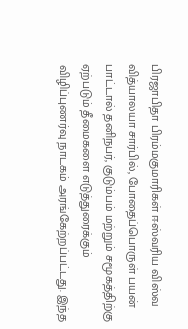பிரஜாபிதா பிரம்மகுமாரிகள் ஈஸ்வரிய விஸ்வ வித்யாலயா சார்பில், போதைப்பொருள் பயன் பாட்டால் தனிநபர், குடும்பம் மற்றும் சமூகத்திற்கு ஏற்படும் தீமைகளை எடுத்துரைக்கும் விழிப்புணர்வு நாடகம் அரங்கேற்றப்பட்டது. இந்த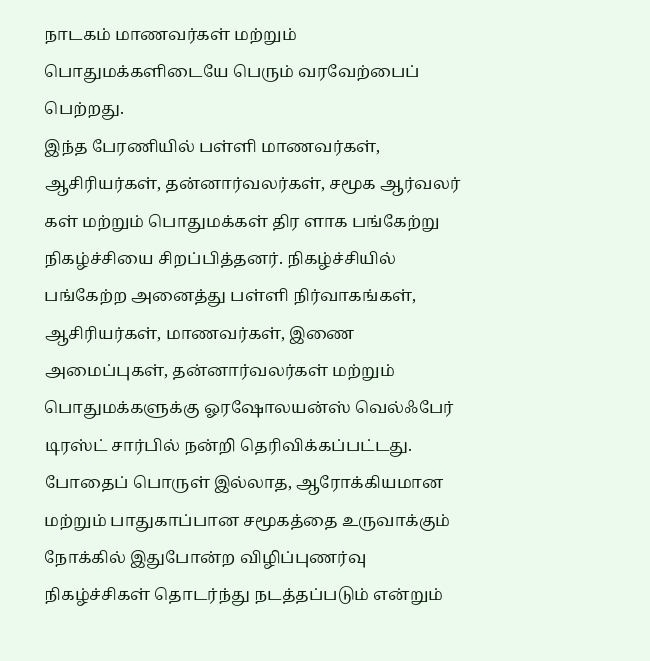நாடகம் மாணவர்கள் மற்றும் பொதுமக்களிடையே பெரும் வரவேற்பைப் பெற்றது.
இந்த பேரணியில் பள்ளி மாணவர்கள், ஆசிரியர்கள், தன்னார்வலர்கள், சமூக ஆர்வலர் கள் மற்றும் பொதுமக்கள் திர ளாக பங்கேற்று நிகழ்ச்சியை சிறப்பித்தனர். நிகழ்ச்சியில் பங்கேற்ற அனைத்து பள்ளி நிர்வாகங்கள், ஆசிரியர்கள், மாணவர்கள், இணை அமைப்புகள், தன்னார்வலர்கள் மற்றும் பொதுமக்களுக்கு ஓரஷோலயன்ஸ் வெல்ஃபேர் டிரஸ்ட் சார்பில் நன்றி தெரிவிக்கப்பட்டது. போதைப் பொருள் இல்லாத, ஆரோக்கியமான மற்றும் பாதுகாப்பான சமூகத்தை உருவாக்கும் நோக்கில் இதுபோன்ற விழிப்புணர்வு நிகழ்ச்சிகள் தொடர்ந்து நடத்தப்படும் என்றும்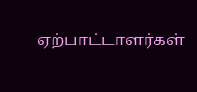ஏற்பாட்டாளர்கள்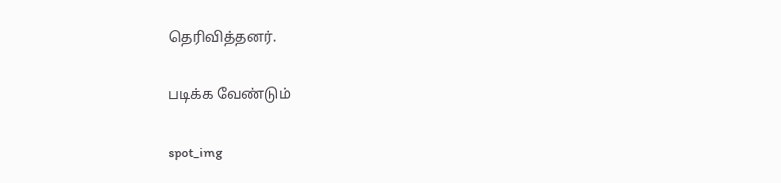தெரிவித்தனர்.

படிக்க வேண்டும்

spot_img